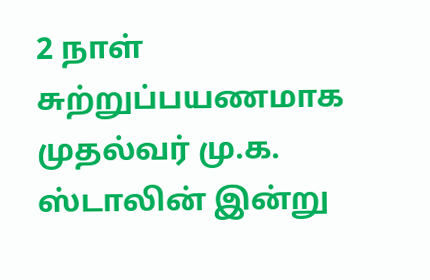2 நாள் சுற்றுப்பயணமாக முதல்வர் மு.க. ஸ்டாலின் இன்று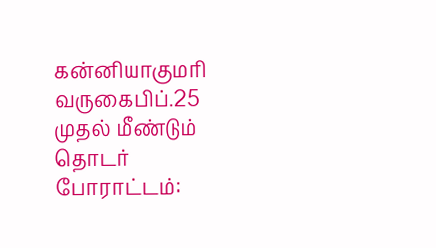கன்னியாகுமரி வருகைபிப்.25 முதல் மீண்டும் தொடர் போராட்டம்: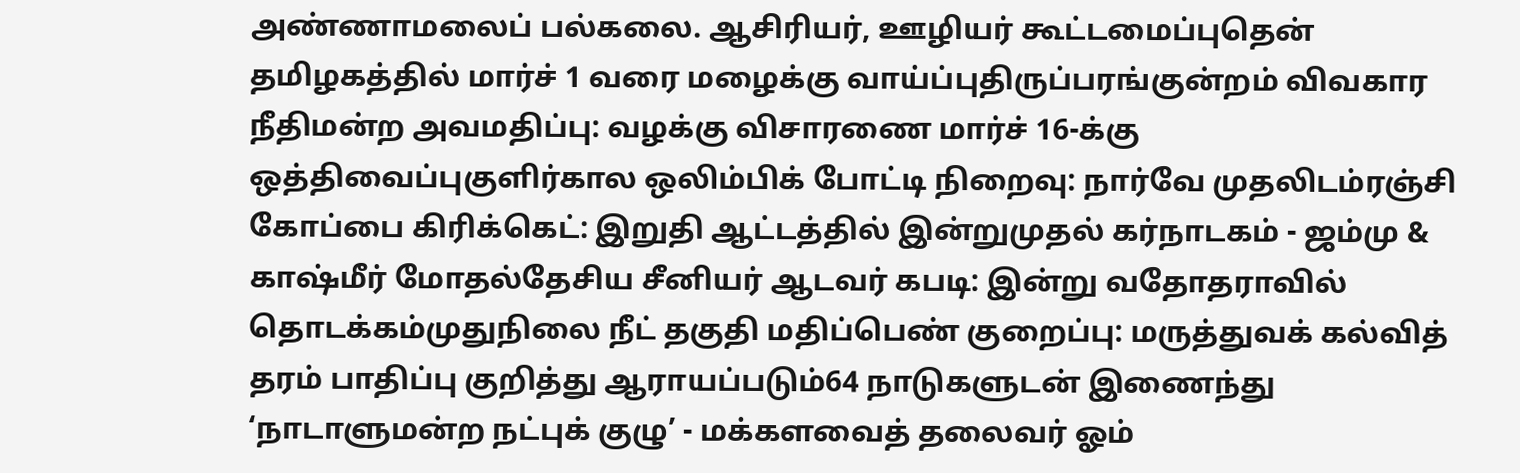அண்ணாமலைப் பல்கலை. ஆசிரியர், ஊழியர் கூட்டமைப்புதென் தமிழகத்தில் மார்ச் 1 வரை மழைக்கு வாய்ப்புதிருப்பரங்குன்றம் விவகார நீதிமன்ற அவமதிப்பு: வழக்கு விசாரணை மார்ச் 16-க்கு ஒத்திவைப்புகுளிர்கால ஒலிம்பிக் போட்டி நிறைவு: நார்வே முதலிடம்ரஞ்சி கோப்பை கிரிக்கெட்: இறுதி ஆட்டத்தில் இன்றுமுதல் கர்நாடகம் - ஜம்மு & காஷ்மீர் மோதல்தேசிய சீனியர் ஆடவர் கபடி: இன்று வதோதராவில் தொடக்கம்முதுநிலை நீட் தகுதி மதிப்பெண் குறைப்பு: மருத்துவக் கல்வித் தரம் பாதிப்பு குறித்து ஆராயப்படும்64 நாடுகளுடன் இணைந்து ‘நாடாளுமன்ற நட்புக் குழு’ - மக்களவைத் தலைவர் ஓம்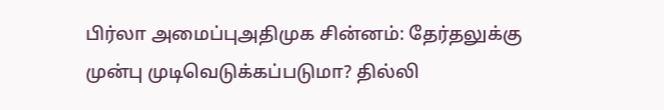பிர்லா அமைப்புஅதிமுக சின்னம்: தேர்தலுக்கு முன்பு முடிவெடுக்கப்படுமா? தில்லி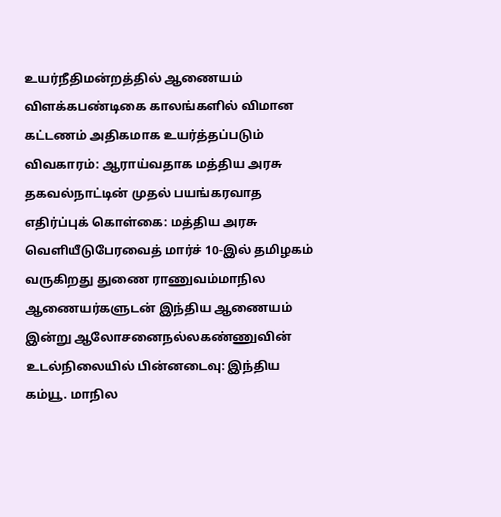உயர்நீதிமன்றத்தில் ஆணையம் விளக்கபண்டிகை காலங்களில் விமான கட்டணம் அதிகமாக உயர்த்தப்படும் விவகாரம்: ஆராய்வதாக மத்திய அரசு தகவல்நாட்டின் முதல் பயங்கரவாத எதிர்ப்புக் கொள்கை: மத்திய அரசு வெளியீடுபேரவைத் மார்ச் 10-இல் தமிழகம் வருகிறது துணை ராணுவம்மாநில ஆணையர்களுடன் இந்திய ஆணையம் இன்று ஆலோசனைநல்லகண்ணுவின் உடல்நிலையில் பின்னடைவு: இந்திய கம்யூ. மாநில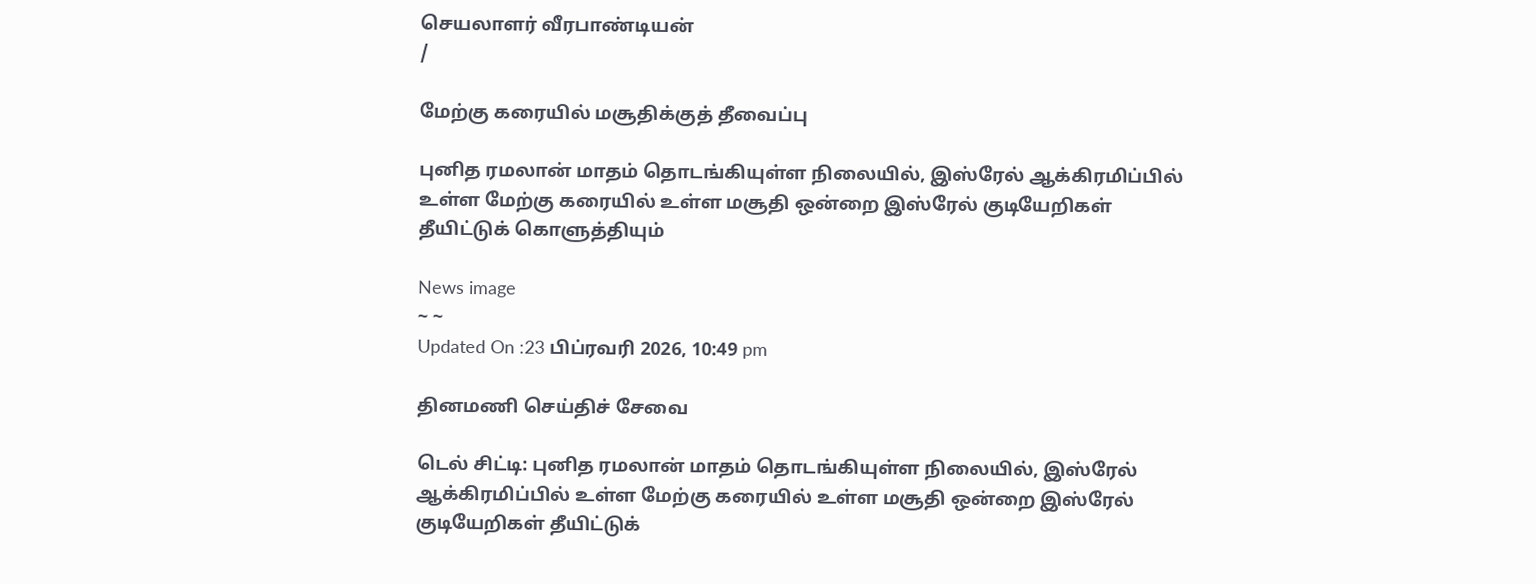செயலாளர் வீரபாண்டியன்
/

மேற்கு கரையில் மசூதிக்குத் தீவைப்பு

புனித ரமலான் மாதம் தொடங்கியுள்ள நிலையில், இஸ்ரேல் ஆக்கிரமிப்பில் உள்ள மேற்கு கரையில் உள்ள மசூதி ஒன்றை இஸ்ரேல் குடியேறிகள் தீயிட்டுக் கொளுத்தியும்

News image
~ ~
Updated On :23 பிப்ரவரி 2026, 10:49 pm

தினமணி செய்திச் சேவை

டெல் சிட்டி: புனித ரமலான் மாதம் தொடங்கியுள்ள நிலையில், இஸ்ரேல் ஆக்கிரமிப்பில் உள்ள மேற்கு கரையில் உள்ள மசூதி ஒன்றை இஸ்ரேல் குடியேறிகள் தீயிட்டுக்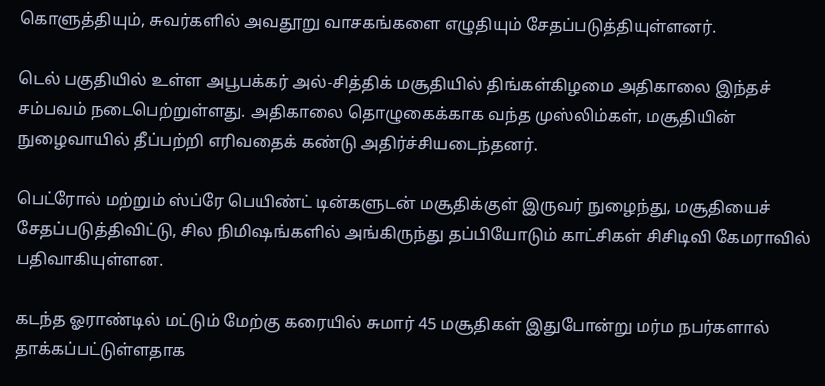கொளுத்தியும், சுவர்களில் அவதூறு வாசகங்களை எழுதியும் சேதப்படுத்தியுள்ளனர்.

டெல் பகுதியில் உள்ள அபூபக்கர் அல்-சித்திக் மசூதியில் திங்கள்கிழமை அதிகாலை இந்தச் சம்பவம் நடைபெற்றுள்ளது. அதிகாலை தொழுகைக்காக வந்த முஸ்லிம்கள், மசூதியின் நுழைவாயில் தீப்பற்றி எரிவதைக் கண்டு அதிர்ச்சியடைந்தனர்.

பெட்ரோல் மற்றும் ஸ்ப்ரே பெயிண்ட் டின்களுடன் மசூதிக்குள் இருவர் நுழைந்து, மசூதியைச் சேதப்படுத்திவிட்டு, சில நிமிஷங்களில் அங்கிருந்து தப்பியோடும் காட்சிகள் சிசிடிவி கேமராவில் பதிவாகியுள்ளன.

கடந்த ஓராண்டில் மட்டும் மேற்கு கரையில் சுமார் 45 மசூதிகள் இதுபோன்று மர்ம நபர்களால் தாக்கப்பட்டுள்ளதாக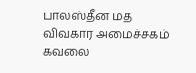பாலஸ்தீன மத விவகார அமைச்சகம் கவலை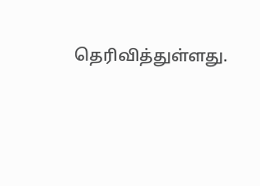தெரிவித்துள்ளது.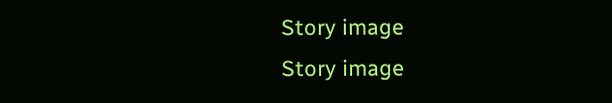Story image
Story image